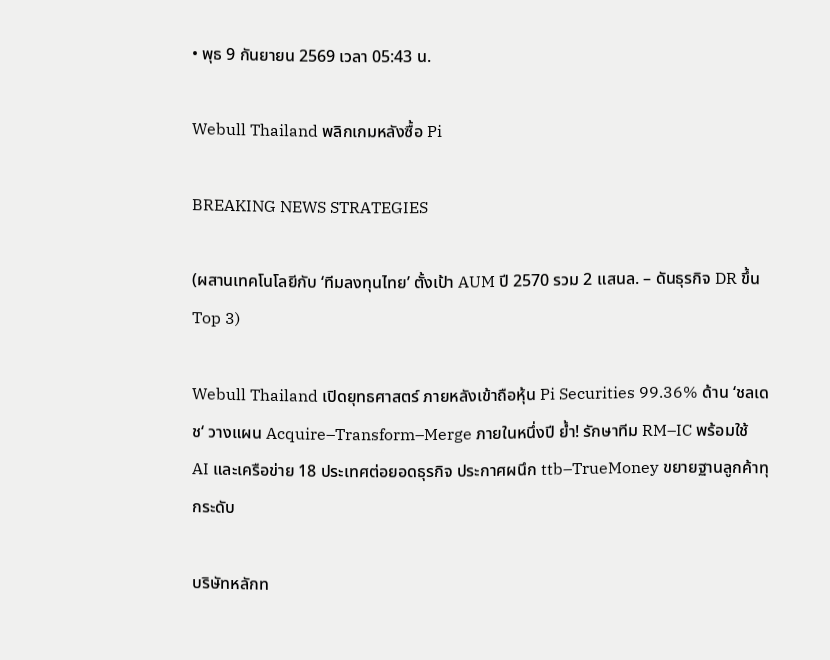• พุธ 9 กันยายน 2569 เวลา 05:43 น.

Webull Thailand พลิกเกมหลังซื้อ Pi

BREAKING NEWS STRATEGIES

(ผสานเทคโนโลยีกับ ‘ทีมลงทุนไทย’ ตั้งเป้า AUM ปี 2570 รวม 2 แสนล. – ดันธุรกิจ DR ขึ้น Top 3)

Webull Thailand เปิดยุทธศาสตร์ ภายหลังเข้าถือหุ้น Pi Securities 99.36% ด้าน ‘ชลเดช‘ วางแผน Acquire–Transform–Merge ภายในหนึ่งปี ย้ำ! รักษาทีม RM–IC พร้อมใช้ AI และเครือข่าย 18 ประเทศต่อยอดธุรกิจ ประกาศผนึก ttb–TrueMoney ขยายฐานลูกค้าทุกระดับ

บริษัทหลักท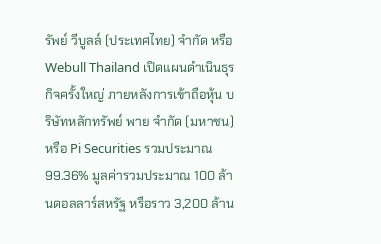รัพย์ วีบูลล์ (ประเทศไทย) จำกัด หรือ Webull Thailand เปิดแผนดำเนินธุรกิจครั้งใหญ่ ภายหลังการเข้าถือหุ้น บริษัทหลักทรัพย์ พาย จำกัด (มหาชน) หรือ Pi Securities รวมประมาณ 99.36% มูลค่ารวมประมาณ 100 ล้านดอลลาร์สหรัฐ หรือราว 3,200 ล้าน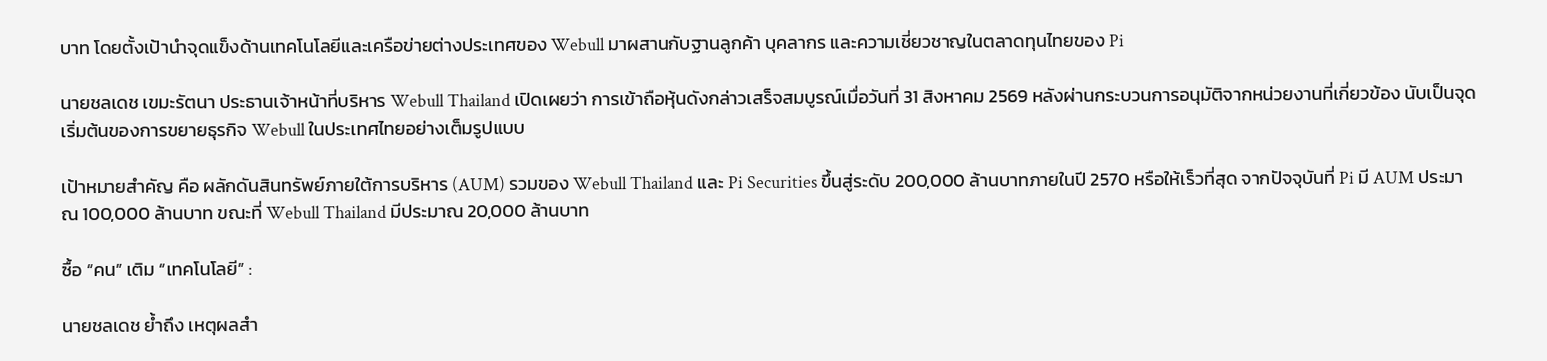บาท โดยตั้งเป้านำจุดแข็งด้านเทคโนโลยีและเครือข่ายต่างประเทศของ Webull มาผสานกับฐานลูกค้า บุคลากร และความเชี่ยวชาญในตลาดทุนไทยของ Pi

นายชลเดช เขมะรัตนา ประธานเจ้าหน้าที่บริหาร Webull Thailand เปิดเผยว่า การเข้าถือหุ้นดังกล่าวเสร็จสมบูรณ์เมื่อวันที่ 31 สิงหาคม 2569 หลังผ่านกระบวนการอนุมัติจากหน่วยงานที่เกี่ยวข้อง นับเป็นจุดเริ่มต้นของการขยายธุรกิจ Webull ในประเทศไทยอย่างเต็มรูปแบบ

เป้าหมายสำคัญ คือ ผลักดันสินทรัพย์ภายใต้การบริหาร (AUM) รวมของ Webull Thailand และ Pi Securities ขึ้นสู่ระดับ 200,000 ล้านบาทภายในปี 2570 หรือให้เร็วที่สุด จากปัจจุบันที่ Pi มี AUM ประมาณ 100,000 ล้านบาท ขณะที่ Webull Thailand มีประมาณ 20,000 ล้านบาท

ซื้อ “คน” เติม “เทคโนโลยี” :

นายชลเดช ย้ำถึง เหตุผลสำ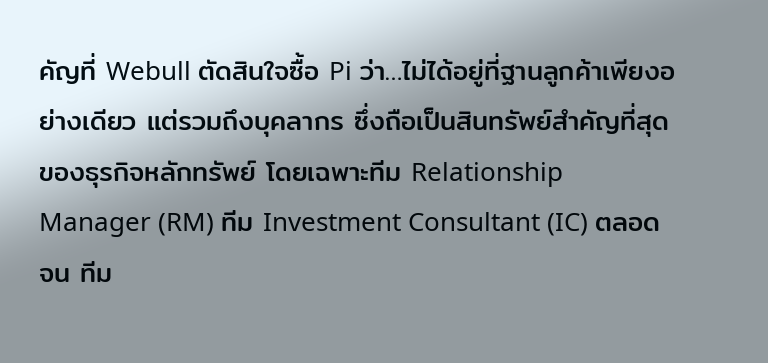คัญที่ Webull ตัดสินใจซื้อ Pi ว่า…ไม่ได้อยู่ที่ฐานลูกค้าเพียงอย่างเดียว แต่รวมถึงบุคลากร ซึ่งถือเป็นสินทรัพย์สำคัญที่สุดของธุรกิจหลักทรัพย์ โดยเฉพาะทีม Relationship Manager (RM) ทีม Investment Consultant (IC) ตลอดจน ทีม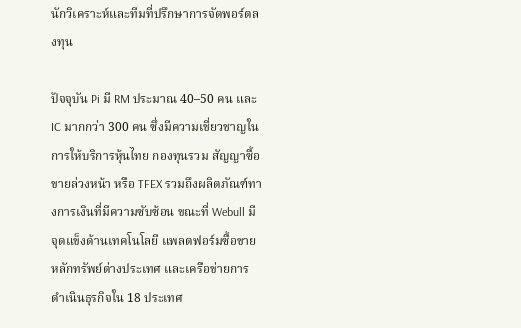นักวิเคราะห์และทีมที่ปรึกษาการจัดพอร์ตลงทุน

ปัจจุบัน Pi มี RM ประมาณ 40–50 คน และ IC มากกว่า 300 คน ซึ่งมีความเชี่ยวชาญในการให้บริการหุ้นไทย กองทุนรวม สัญญาซื้อขายล่วงหน้า หรือ TFEX รวมถึงผลิตภัณฑ์ทางการเงินที่มีความซับซ้อน ขณะที่ Webull มีจุดแข็งด้านเทคโนโลยี แพลตฟอร์มซื้อขายหลักทรัพย์ต่างประเทศ และเครือข่ายการดำเนินธุรกิจใน 18 ประเทศ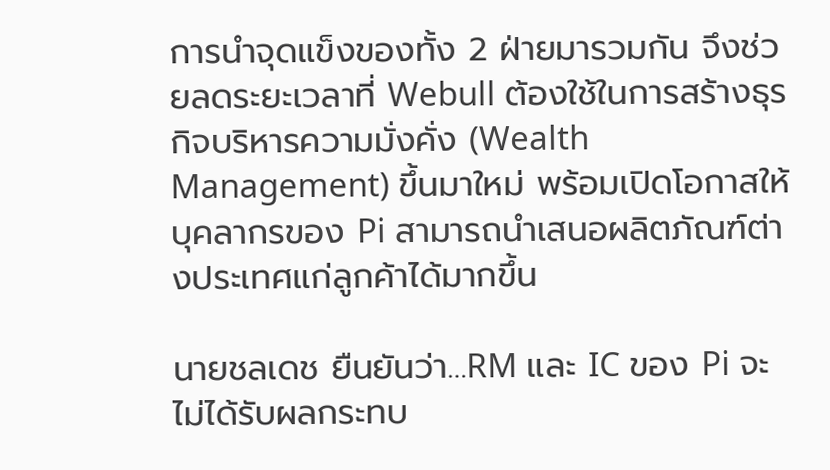การนำจุดแข็งของทั้ง 2 ฝ่ายมารวมกัน จึงช่วยลดระยะเวลาที่ Webull ต้องใช้ในการสร้างธุรกิจบริหารความมั่งคั่ง (Wealth Management) ขึ้นมาใหม่ พร้อมเปิดโอกาสให้บุคลากรของ Pi สามารถนำเสนอผลิตภัณฑ์ต่างประเทศแก่ลูกค้าได้มากขึ้น

นายชลเดช ยืนยันว่า…RM และ IC ของ Pi จะไม่ได้รับผลกระทบ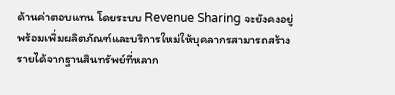ด้านค่าตอบแทน โดยระบบ Revenue Sharing จะยังคงอยู่ พร้อมเพิ่มผลิตภัณฑ์และบริการใหม่ให้บุคลากรสามารถสร้างรายได้จากฐานสินทรัพย์ที่หลาก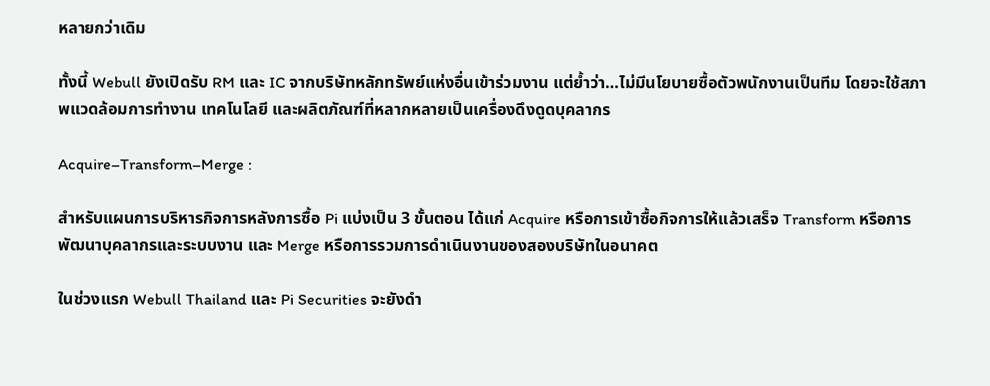หลายกว่าเดิม

ทั้งนี้ Webull ยังเปิดรับ RM และ IC จากบริษัทหลักทรัพย์แห่งอื่นเข้าร่วมงาน แต่ย้ำว่า…ไม่มีนโยบายซื้อตัวพนักงานเป็นทีม โดยจะใช้สภาพแวดล้อมการทำงาน เทคโนโลยี และผลิตภัณฑ์ที่หลากหลายเป็นเครื่องดึงดูดบุคลากร

Acquire–Transform–Merge :

สำหรับแผนการบริหารกิจการหลังการซื้อ Pi แบ่งเป็น 3 ขั้นตอน ได้แก่ Acquire หรือการเข้าซื้อกิจการให้แล้วเสร็จ Transform หรือการพัฒนาบุคลากรและระบบงาน และ Merge หรือการรวมการดำเนินงานของสองบริษัทในอนาคต

ในช่วงแรก Webull Thailand และ Pi Securities จะยังดำ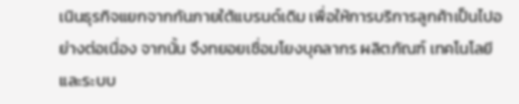เนินธุรกิจแยกจากกันภายใต้แบรนด์เดิม เพื่อให้การบริการลูกค้าเป็นไปอย่างต่อเนื่อง จากนั้น จึงทยอยเชื่อมโยงบุคลากร ผลิตภัณฑ์ เทคโนโลยี และระบบ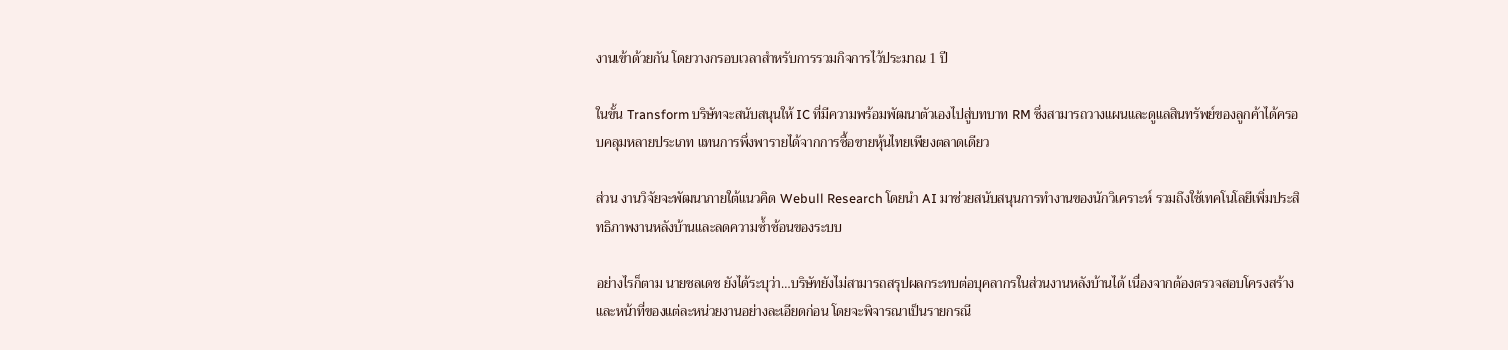งานเข้าด้วยกัน โดยวางกรอบเวลาสำหรับการรวมกิจการไว้ประมาณ 1 ปี

ในขั้น Transform บริษัทจะสนับสนุนให้ IC ที่มีความพร้อมพัฒนาตัวเองไปสู่บทบาท RM ซึ่งสามารถวางแผนและดูแลสินทรัพย์ของลูกค้าได้ครอบคลุมหลายประเภท แทนการพึ่งพารายได้จากการซื้อขายหุ้นไทยเพียงตลาดเดียว

ส่วน งานวิจัยจะพัฒนาภายใต้แนวคิด Webull Research โดยนำ AI มาช่วยสนับสนุนการทำงานของนักวิเคราะห์ รวมถึงใช้เทคโนโลยีเพิ่มประสิทธิภาพงานหลังบ้านและลดความซ้ำซ้อนของระบบ

อย่างไรก็ตาม นายชลเดช ยังได้ระบุว่า…บริษัทยังไม่สามารถสรุปผลกระทบต่อบุคลากรในส่วนงานหลังบ้านได้ เนื่องจากต้องตรวจสอบโครงสร้างและหน้าที่ของแต่ละหน่วยงานอย่างละเอียดก่อน โดยจะพิจารณาเป็นรายกรณี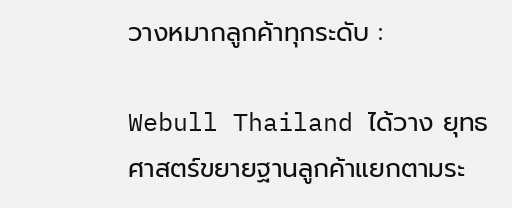วางหมากลูกค้าทุกระดับ :

Webull Thailand ได้วาง ยุทธศาสตร์ขยายฐานลูกค้าแยกตามระ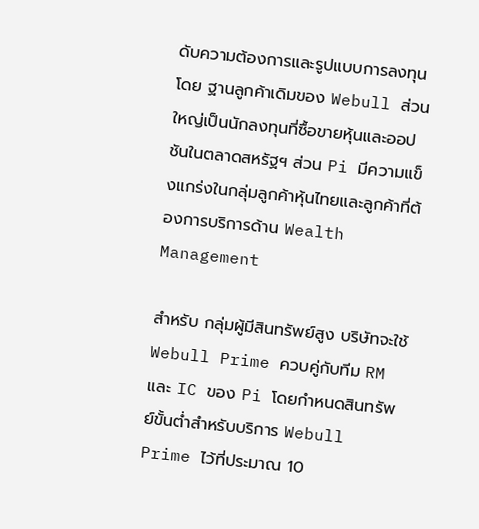ดับความต้องการและรูปแบบการลงทุน โดย ฐานลูกค้าเดิมของ Webull ส่วนใหญ่เป็นนักลงทุนที่ซื้อขายหุ้นและออปชันในตลาดสหรัฐฯ ส่วน Pi มีความแข็งแกร่งในกลุ่มลูกค้าหุ้นไทยและลูกค้าที่ต้องการบริการด้าน Wealth Management

สำหรับ กลุ่มผู้มีสินทรัพย์สูง บริษัทจะใช้ Webull Prime ควบคู่กับทีม RM และ IC ของ Pi โดยกำหนดสินทรัพย์ขั้นต่ำสำหรับบริการ Webull Prime ไว้ที่ประมาณ 10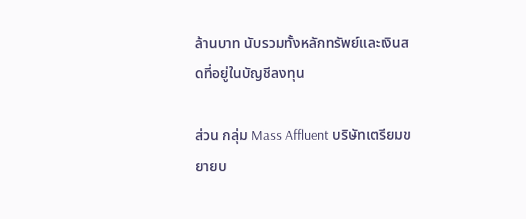ล้านบาท นับรวมทั้งหลักทรัพย์และเงินสดที่อยู่ในบัญชีลงทุน

ส่วน กลุ่ม Mass Affluent บริษัทเตรียมขยายบ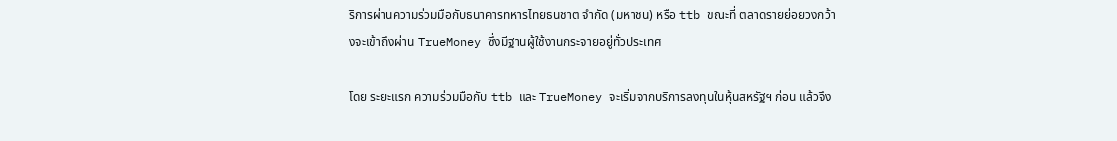ริการผ่านความร่วมมือกับธนาคารทหารไทยธนชาต จำกัด (มหาชน) หรือ ttb ขณะที่ ตลาดรายย่อยวงกว้างจะเข้าถึงผ่าน TrueMoney ซึ่งมีฐานผู้ใช้งานกระจายอยู่ทั่วประเทศ

โดย ระยะแรก ความร่วมมือกับ ttb และ TrueMoney จะเริ่มจากบริการลงทุนในหุ้นสหรัฐฯ ก่อน แล้วจึง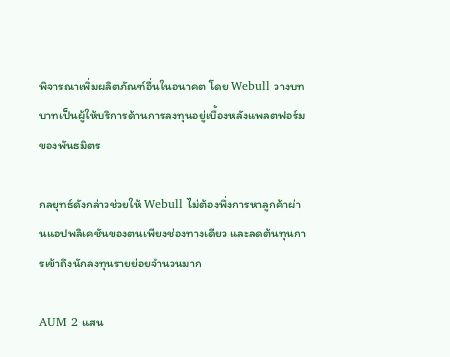พิจารณาเพิ่มผลิตภัณฑ์อื่นในอนาคต โดย Webull วางบทบาทเป็นผู้ให้บริการด้านการลงทุนอยู่เบื้องหลังแพลตฟอร์มของพันธมิตร

กลยุทธ์ดังกล่าวช่วยให้ Webull ไม่ต้องพึ่งการหาลูกค้าผ่านแอปพลิเคชันของตนเพียงช่องทางเดียว และลดต้นทุนการเข้าถึงนักลงทุนรายย่อยจำนวนมาก

AUM 2 แสน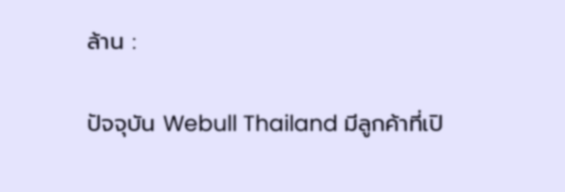ล้าน :

ปัจจุบัน Webull Thailand มีลูกค้าที่เปิ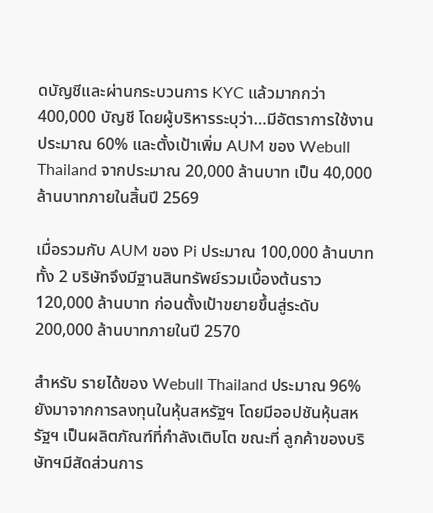ดบัญชีและผ่านกระบวนการ KYC แล้วมากกว่า 400,000 บัญชี โดยผู้บริหารระบุว่า…มีอัตราการใช้งานประมาณ 60% และตั้งเป้าเพิ่ม AUM ของ Webull Thailand จากประมาณ 20,000 ล้านบาท เป็น 40,000 ล้านบาทภายในสิ้นปี 2569

เมื่อรวมกับ AUM ของ Pi ประมาณ 100,000 ล้านบาท ทั้ง 2 บริษัทจึงมีฐานสินทรัพย์รวมเบื้องต้นราว 120,000 ล้านบาท ก่อนตั้งเป้าขยายขึ้นสู่ระดับ 200,000 ล้านบาทภายในปี 2570

สำหรับ รายได้ของ Webull Thailand ประมาณ 96% ยังมาจากการลงทุนในหุ้นสหรัฐฯ โดยมีออปชันหุ้นสหรัฐฯ เป็นผลิตภัณฑ์ที่กำลังเติบโต ขณะที่ ลูกค้าของบริษัทฯมีสัดส่วนการ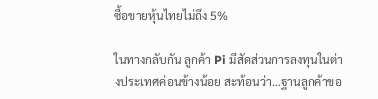ซื้อขายหุ้นไทยไม่ถึง 5%

ในทางกลับกัน ลูกค้า Pi มีสัดส่วนการลงทุนในต่างประเทศค่อนข้างน้อย สะท้อนว่า…ฐานลูกค้าขอ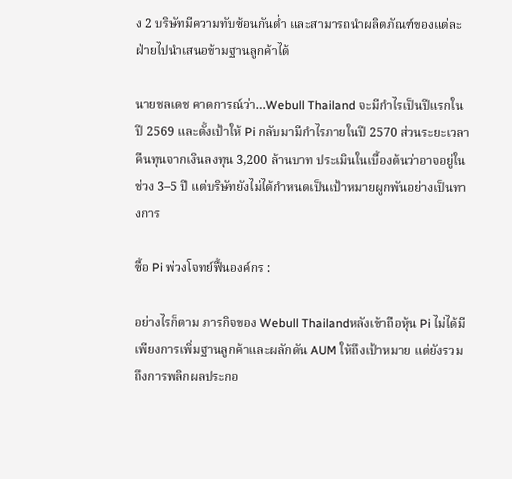ง 2 บริษัทมีความทับซ้อนกันต่ำ และสามารถนำผลิตภัณฑ์ของแต่ละฝ่ายไปนำเสนอข้ามฐานลูกค้าได้

นายชลเดช คาดการณ์ว่า…Webull Thailand จะมีกำไรเป็นปีแรกในปี 2569 และตั้งเป้าให้ Pi กลับมามีกำไรภายในปี 2570 ส่วนระยะเวลาคืนทุนจากเงินลงทุน 3,200 ล้านบาท ประเมินในเบื้องต้นว่าอาจอยู่ในช่วง 3–5 ปี แต่บริษัทยังไม่ได้กำหนดเป็นเป้าหมายผูกพันอย่างเป็นทางการ

ซื้อ Pi พ่วงโจทย์ฟื้นองค์กร :

อย่างไรก็ตาม ภารกิจของ Webull Thailandหลังเข้าถือหุ้น Pi ไม่ได้มีเพียงการเพิ่มฐานลูกค้าและผลักดัน AUM ให้ถึงเป้าหมาย แต่ยังรวมถึงการพลิกผลประกอ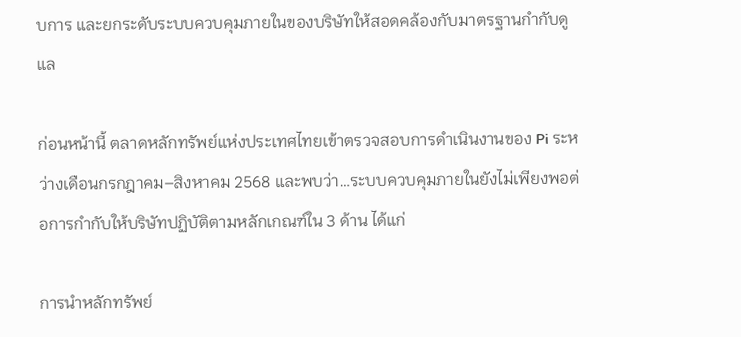บการ และยกระดับระบบควบคุมภายในของบริษัทให้สอดคล้องกับมาตรฐานกำกับดูแล

ก่อนหน้านี้ ตลาดหลักทรัพย์แห่งประเทศไทยเข้าตรวจสอบการดำเนินงานของ Pi ระหว่างเดือนกรกฎาคม–สิงหาคม 2568 และพบว่า…ระบบควบคุมภายในยังไม่เพียงพอต่อการกำกับให้บริษัทปฏิบัติตามหลักเกณฑ์ใน 3 ด้าน ได้แก่

การนำหลักทรัพย์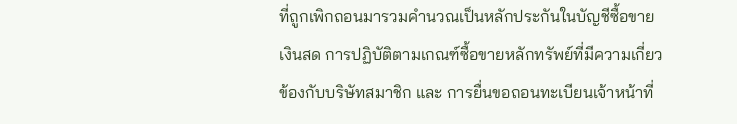ที่ถูกเพิกถอนมารวมคำนวณเป็นหลักประกันในบัญชีซื้อขายเงินสด การปฏิบัติตามเกณฑ์ซื้อขายหลักทรัพย์ที่มีความเกี่ยวข้องกับบริษัทสมาชิก และ การยื่นขอถอนทะเบียนเจ้าหน้าที่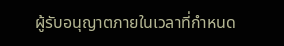ผู้รับอนุญาตภายในเวลาที่กำหนด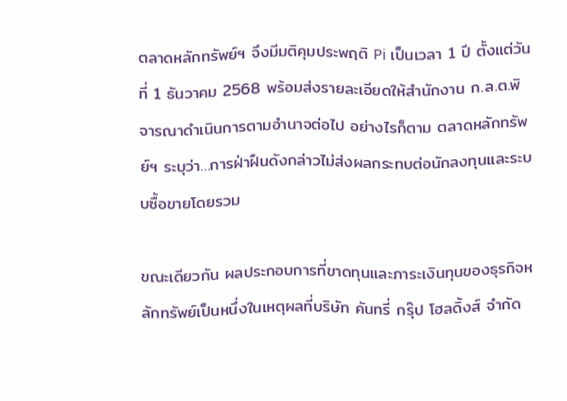ตลาดหลักทรัพย์ฯ จึงมีมติคุมประพฤติ Pi เป็นเวลา 1 ปี ตั้งแต่วันที่ 1 ธันวาคม 2568 พร้อมส่งรายละเอียดให้สำนักงาน ก.ล.ต.พิจารณาดำเนินการตามอำนาจต่อไป อย่างไรก็ตาม ตลาดหลักทรัพย์ฯ ระบุว่า…การฝ่าฝืนดังกล่าวไม่ส่งผลกระทบต่อนักลงทุนและระบบซื้อขายโดยรวม

ขณะเดียวกัน ผลประกอบการที่ขาดทุนและภาระเงินทุนของธุรกิจหลักทรัพย์เป็นหนึ่งในเหตุผลที่บริษัท คันทรี่ กรุ๊ป โฮลดิ้งส์ จำกัด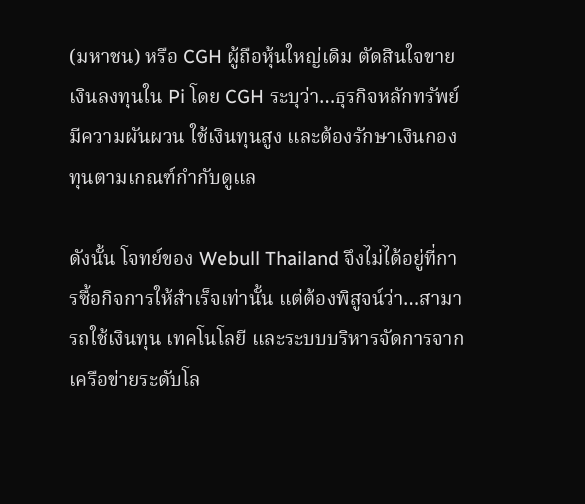(มหาชน) หรือ CGH ผู้ถือหุ้นใหญ่เดิม ตัดสินใจขายเงินลงทุนใน Pi โดย CGH ระบุว่า…ธุรกิจหลักทรัพย์มีความผันผวน ใช้เงินทุนสูง และต้องรักษาเงินกองทุนตามเกณฑ์กำกับดูแล

ดังนั้น โจทย์ของ Webull Thailand จึงไม่ได้อยู่ที่การซื้อกิจการให้สำเร็จเท่านั้น แต่ต้องพิสูจน์ว่า…สามารถใช้เงินทุน เทคโนโลยี และระบบบริหารจัดการจากเครือข่ายระดับโล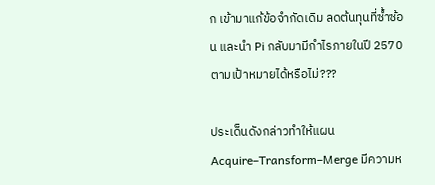ก เข้ามาแก้ข้อจำกัดเดิม ลดต้นทุนที่ซ้ำซ้อน และนำ Pi กลับมามีกำไรภายในปี 2570 ตามเป้าหมายได้หรือไม่???

ประเด็นดังกล่าวทำให้แผน Acquire–Transform–Merge มีความห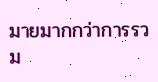มายมากกว่าการรวม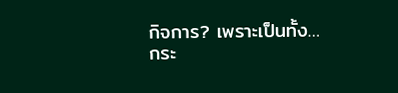กิจการ? เพราะเป็นทั้ง…กระ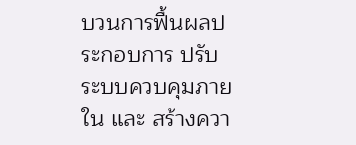บวนการฟื้นผลประกอบการ ปรับระบบควบคุมภายใน และ สร้างควา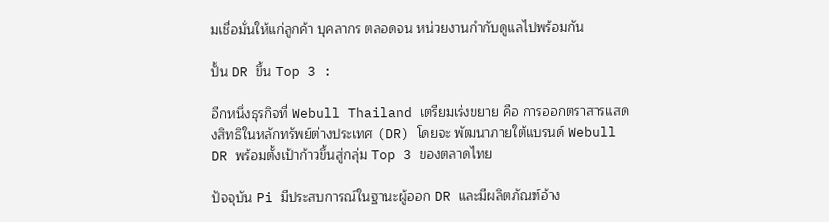มเชื่อมั่นให้แก่ลูกค้า บุคลากร ตลอดจน หน่วยงานกำกับดูแลไปพร้อมกัน

ปั้น DR ขึ้น Top 3 :

อีกหนึ่งธุรกิจที่ Webull Thailand เตรียมเร่งขยาย คือ การออกตราสารแสดงสิทธิในหลักทรัพย์ต่างประเทศ (DR) โดยจะ พัฒนาภายใต้แบรนด์ Webull DR พร้อมตั้งเป้าก้าวขึ้นสู่กลุ่ม Top 3 ของตลาดไทย

ปัจจุบัน Pi มีประสบการณ์ในฐานะผู้ออก DR และมีผลิตภัณฑ์อ้าง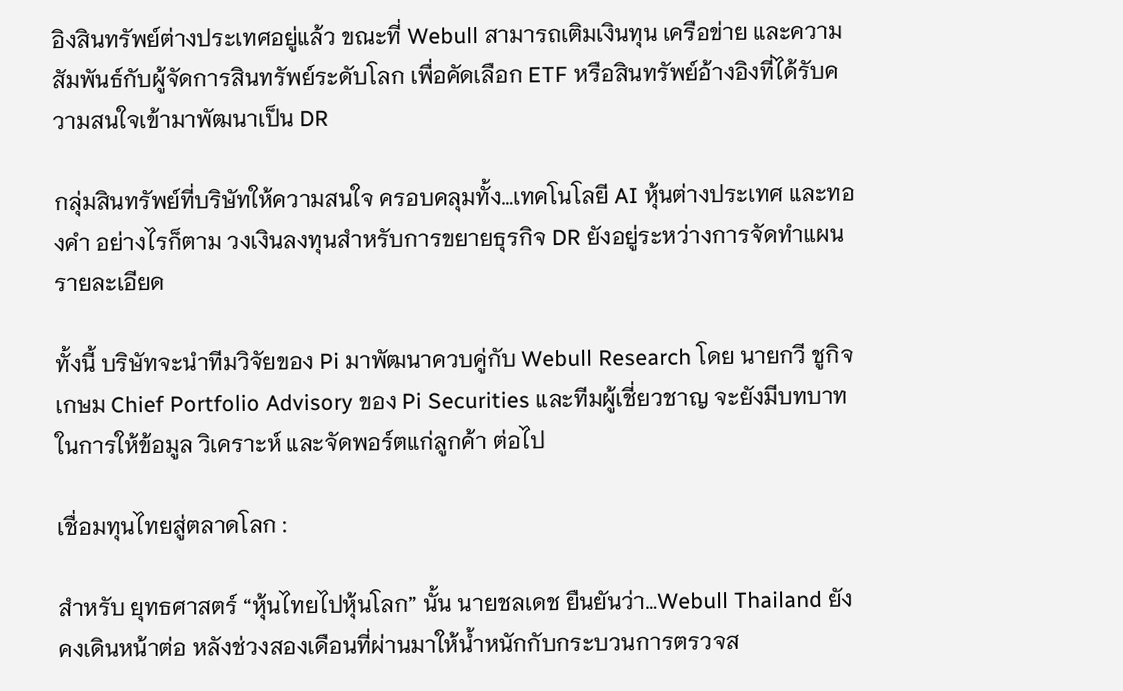อิงสินทรัพย์ต่างประเทศอยู่แล้ว ขณะที่ Webull สามารถเติมเงินทุน เครือข่าย และความสัมพันธ์กับผู้จัดการสินทรัพย์ระดับโลก เพื่อคัดเลือก ETF หรือสินทรัพย์อ้างอิงที่ได้รับความสนใจเข้ามาพัฒนาเป็น DR

กลุ่มสินทรัพย์ที่บริษัทให้ความสนใจ ครอบคลุมทั้ง…เทคโนโลยี AI หุ้นต่างประเทศ และทองคำ อย่างไรก็ตาม วงเงินลงทุนสำหรับการขยายธุรกิจ DR ยังอยู่ระหว่างการจัดทำแผนรายละเอียด

ทั้งนี้ บริษัทจะนำทีมวิจัยของ Pi มาพัฒนาควบคู่กับ Webull Research โดย นายกวี ชูกิจเกษม Chief Portfolio Advisory ของ Pi Securities และทีมผู้เชี่ยวชาญ จะยังมีบทบาทในการให้ข้อมูล วิเคราะห์ และจัดพอร์ตแก่ลูกค้า ต่อไป

เชื่อมทุนไทยสู่ตลาดโลก :

สำหรับ ยุทธศาสตร์ “หุ้นไทยไปหุ้นโลก” นั้น นายชลเดช ยืนยันว่า…Webull Thailand ยังคงเดินหน้าต่อ หลังช่วงสองเดือนที่ผ่านมาให้น้ำหนักกับกระบวนการตรวจส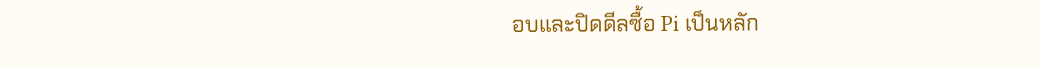อบและปิดดีลซื้อ Pi เป็นหลัก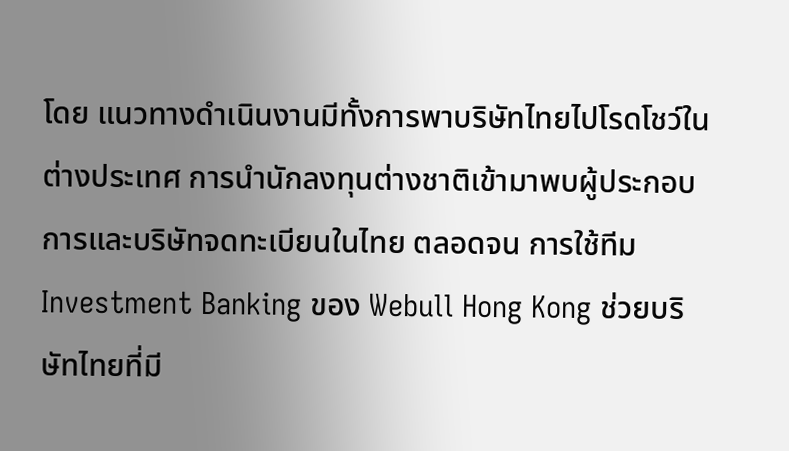โดย แนวทางดำเนินงานมีทั้งการพาบริษัทไทยไปโรดโชว์ในต่างประเทศ การนำนักลงทุนต่างชาติเข้ามาพบผู้ประกอบการและบริษัทจดทะเบียนในไทย ตลอดจน การใช้ทีม Investment Banking ของ Webull Hong Kong ช่วยบริษัทไทยที่มี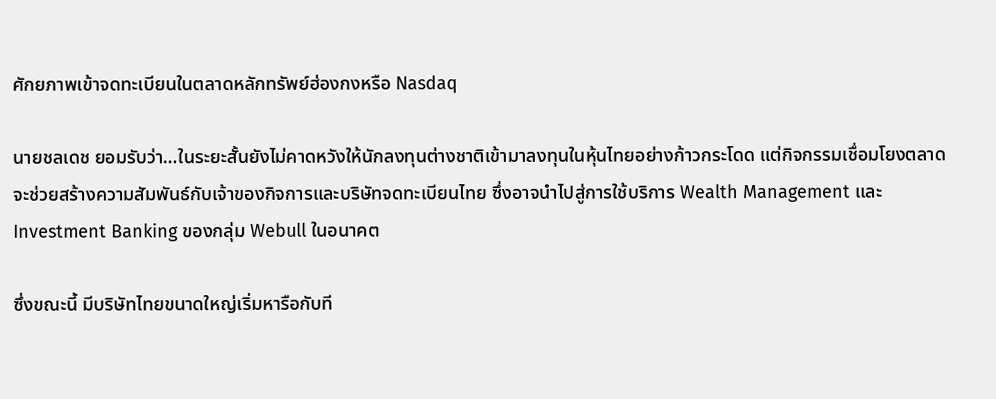ศักยภาพเข้าจดทะเบียนในตลาดหลักทรัพย์ฮ่องกงหรือ Nasdaq

นายชลเดช ยอมรับว่า…ในระยะสั้นยังไม่คาดหวังให้นักลงทุนต่างชาติเข้ามาลงทุนในหุ้นไทยอย่างก้าวกระโดด แต่กิจกรรมเชื่อมโยงตลาดจะช่วยสร้างความสัมพันธ์กับเจ้าของกิจการและบริษัทจดทะเบียนไทย ซึ่งอาจนำไปสู่การใช้บริการ Wealth Management และ Investment Banking ของกลุ่ม Webull ในอนาคต

ซึ่งขณะนี้ มีบริษัทไทยขนาดใหญ่เริ่มหารือกับที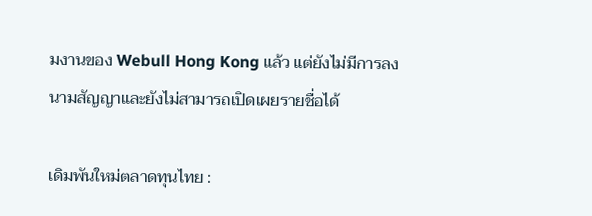มงานของ Webull Hong Kong แล้ว แต่ยังไม่มีการลงนามสัญญาและยังไม่สามารถเปิดเผยรายชื่อได้

เดิมพันใหม่ตลาดทุนไทย :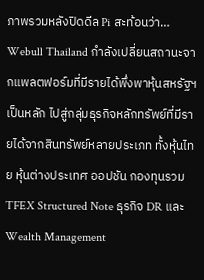ภาพรวมหลังปิดดีล Pi สะท้อนว่า… Webull Thailand กำลังเปลี่ยนสถานะจากแพลตฟอร์มที่มีรายได้พึ่งพาหุ้นสหรัฐฯ เป็นหลัก ไปสู่กลุ่มธุรกิจหลักทรัพย์ที่มีรายได้จากสินทรัพย์หลายประเภท ทั้งหุ้นไทย หุ้นต่างประเทศ ออปชัน กองทุนรวม TFEX Structured Note ธุรกิจ DR และ Wealth Management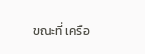ขณะที่ เครือ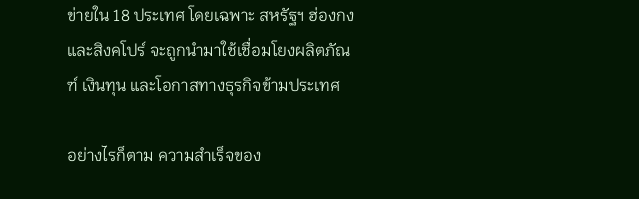ข่ายใน 18 ประเทศ โดยเฉพาะ สหรัฐฯ ฮ่องกงและสิงคโปร์ จะถูกนำมาใช้เชื่อมโยงผลิตภัณฑ์ เงินทุน และโอกาสทางธุรกิจข้ามประเทศ

อย่างไรก็ตาม ความสำเร็จของ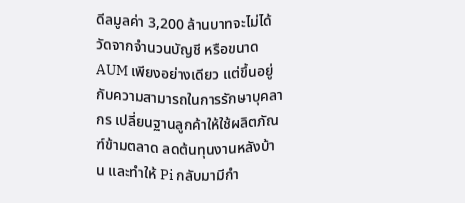ดีลมูลค่า 3,200 ล้านบาทจะไม่ได้วัดจากจำนวนบัญชี หรือขนาด AUM เพียงอย่างเดียว แต่ขึ้นอยู่กับความสามารถในการรักษาบุคลากร เปลี่ยนฐานลูกค้าให้ใช้ผลิตภัณฑ์ข้ามตลาด ลดต้นทุนงานหลังบ้าน และทำให้ Pi กลับมามีกำ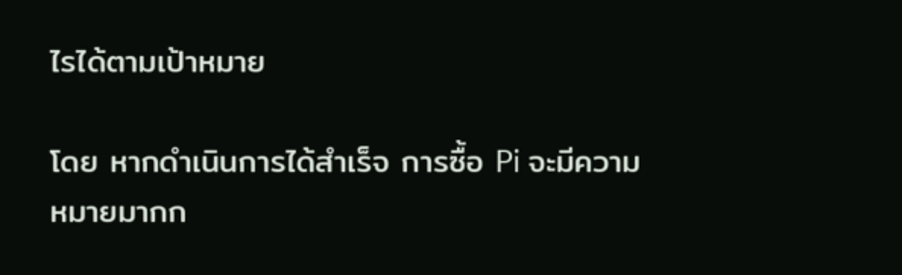ไรได้ตามเป้าหมาย

โดย หากดำเนินการได้สำเร็จ การซื้อ Pi จะมีความหมายมากก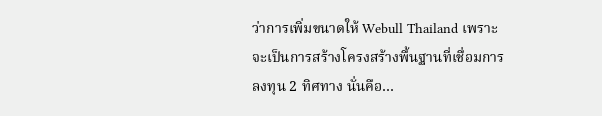ว่าการเพิ่มขนาดให้ Webull Thailand เพราะจะเป็นการสร้างโครงสร้างพื้นฐานที่เชื่อมการลงทุน 2 ทิศทาง นั่นคือ…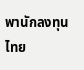พานักลงทุนไทย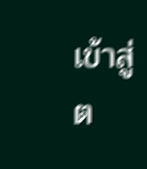เข้าสู่ต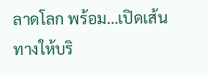ลาดโลก พร้อม…เปิดเส้นทางให้บริ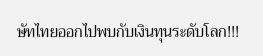ษัทไทยออกไปพบกับเงินทุนระดับโลก!!!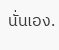นั่นเอง.